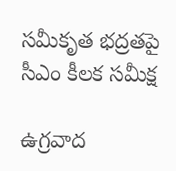సమీకృత భద్రతపై సీఎం కీలక సమీక్ష

ఉగ్రవాద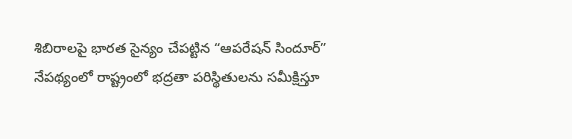శిబిరాలపై భారత సైన్యం చేపట్టిన “ఆపరేషన్ సిందూర్” నేపథ్యంలో రాష్ట్రంలో భద్రతా పరిస్థితులను సమీక్షిస్తూ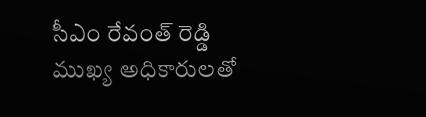సీఎం రేవంత్ రెడ్డి ముఖ్య అధికారులతో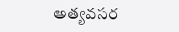అత్యవసర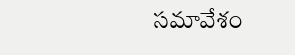సమావేశం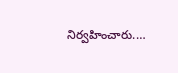నిర్వహించారు.…